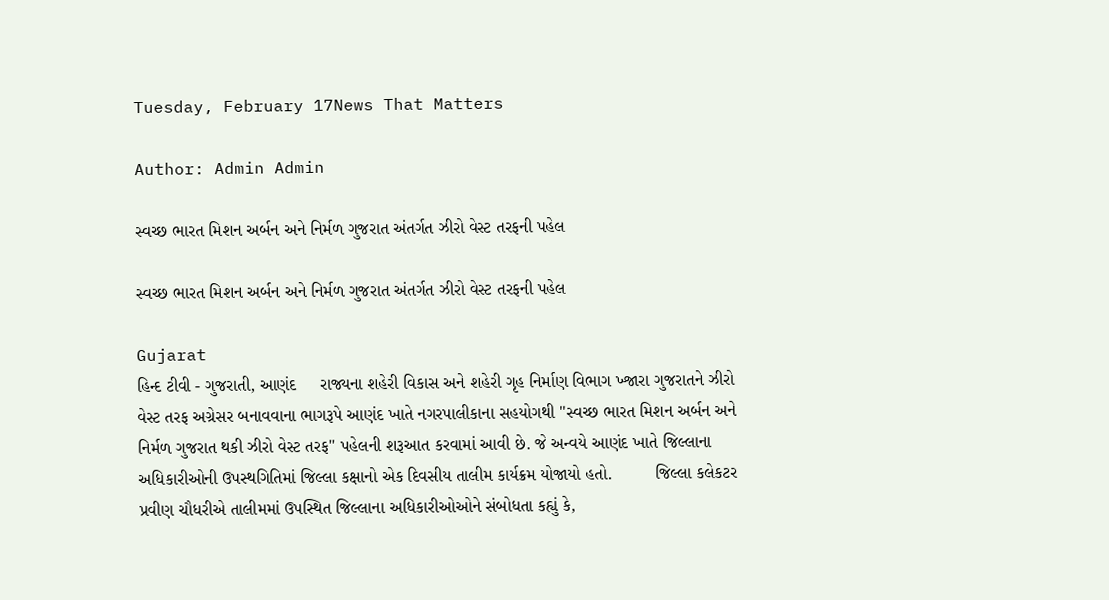Tuesday, February 17News That Matters

Author: Admin Admin

સ્વચ્છ ભારત મિશન અર્બન અને નિર્મળ ગુજરાત અંતર્ગત ઝીરો વેસ્ટ તરફની પહેલ

સ્વચ્છ ભારત મિશન અર્બન અને નિર્મળ ગુજરાત અંતર્ગત ઝીરો વેસ્ટ તરફની પહેલ

Gujarat
હિન્દ ટીવી - ગુજરાતી, આણંદ     રાજ્યના શહેરી વિકાસ અને શહેરી ગૃહ નિર્માણ વિભાગ ખ્જારા ગુજરાતને ઝીરો વેસ્ટ તરફ અગ્રેસર બનાવવાના ભાગરૂપે આણંદ ખાતે નગરપાલીકાના સહયોગથી ''સ્વચ્છ ભારત મિશન અર્બન અને નિર્મળ ગુજરાત થકી ઝીરો વેસ્ટ તરફ'' પહેલની શરૂઆત કરવામાં આવી છે. જે અન્વયે આણંદ ખાતે જિલ્લાના અધિકારીઓની ઉપસ્થગિતિમાં જિલ્લા કક્ષાનો એક દિવસીય તાલીમ કાર્યક્રમ યોજાયો હતો.         જિલ્લા કલેકટર પ્રવીણ ચૌધરીએ તાલીમમાં ઉપસ્થિત જિલ્લાના અધિકારીઓઓને સંબોધતા કહ્યું કે,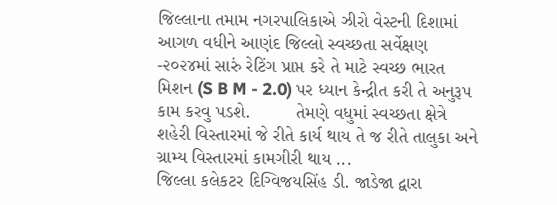જિલ્લાના તમામ નગરપાલિકાએ ઝીરો વેસ્ટની દિશામાં આગળ વધીને આણંદ જિલ્લો સ્વચ્છતા સર્વેક્ષણ -૨૦૨૪માં સારું રેટિંગ પ્રાપ્ત કરે તે માટે સ્વચ્છ ભારત મિશન (S B M - 2.0) પર ધ્યાન કેન્દ્રીત કરી તે અનુરૂપ કામ કરવુ પડશે.         તેમણે વધુમાં સ્વચ્છતા ક્ષેત્રે શહેરી વિસ્તારમાં જે રીતે કાર્ય થાય તે જ રીતે તાલુકા અને ગ્રામ્ય વિસ્તારમાં કામગીરી થાય ...
જિલ્લા કલેકટર દિગ્વિજયસિંહ ડી. જાડેજા દ્વારા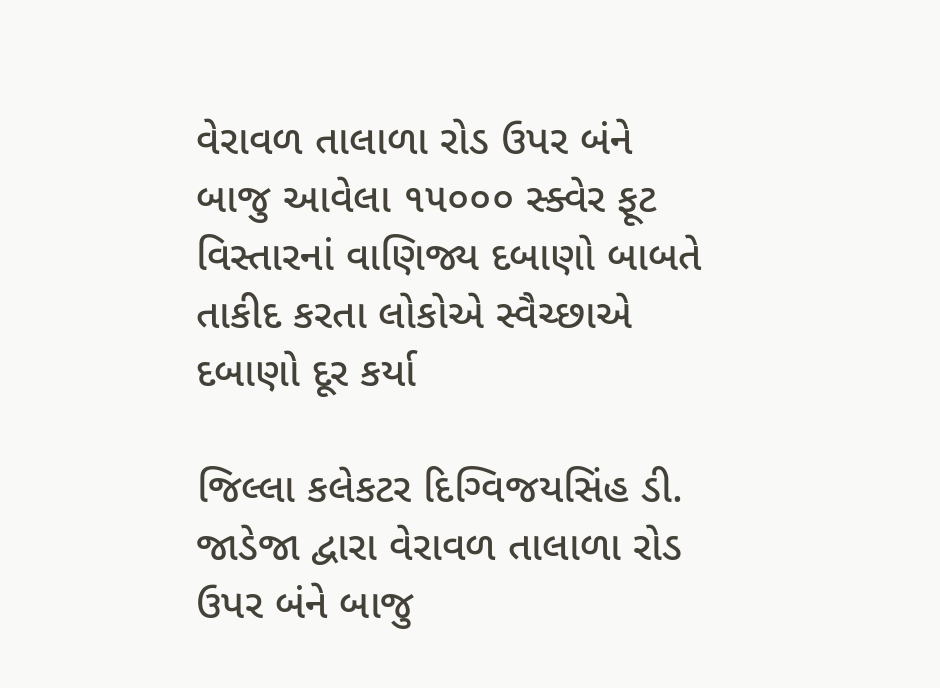વેરાવળ તાલાળા રોડ ઉપર બંને બાજુ આવેલા ૧૫૦૦૦ સ્ક્વેર ફૂટ વિસ્તારનાં વાણિજ્ય દબાણો બાબતે તાકીદ કરતા લોકોએ સ્વૈચ્છાએ દબાણો દૂર કર્યા

જિલ્લા કલેકટર દિગ્વિજયસિંહ ડી. જાડેજા દ્વારા વેરાવળ તાલાળા રોડ ઉપર બંને બાજુ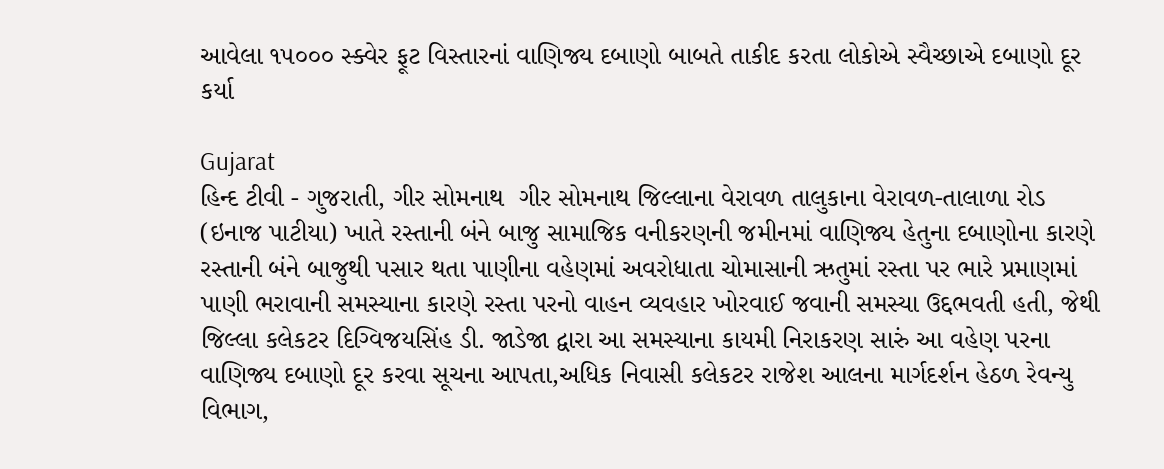આવેલા ૧૫૦૦૦ સ્ક્વેર ફૂટ વિસ્તારનાં વાણિજ્ય દબાણો બાબતે તાકીદ કરતા લોકોએ સ્વૈચ્છાએ દબાણો દૂર કર્યા

Gujarat
હિન્દ ટીવી - ગુજરાતી, ગીર સોમનાથ  ગીર સોમનાથ જિલ્લાના વેરાવળ તાલુકાના વેરાવળ-તાલાળા રોડ (ઇનાજ પાટીયા) ખાતે રસ્તાની બંને બાજુ સામાજિક વનીકરણની જમીનમાં વાણિજ્ય હેતુના દબાણોના કારણે રસ્તાની બંને બાજુથી પસાર થતા પાણીના વહેણમાં અવરોધાતા ચોમાસાની ઋતુમાં રસ્તા પર ભારે પ્રમાણમાં પાણી ભરાવાની સમસ્યાના કારણે રસ્તા પરનો વાહન વ્યવહાર ખોરવાઈ જવાની સમસ્યા ઉદ્દભવતી હતી, જેથી જિલ્લા કલેકટર દિગ્વિજયસિંહ ડી. જાડેજા દ્વારા આ સમસ્યાના કાયમી નિરાકરણ સારું આ વહેણ પરના વાણિજ્ય દબાણો દૂર કરવા સૂચના આપતા,અધિક નિવાસી કલેકટર રાજેશ આલના માર્ગદર્શન હેઠળ રેવન્યુ વિભાગ,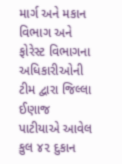માર્ગ અને મકાન વિભાગ અને ફોરેસ્ટ વિભાગના અધિકારીઓની ટીમ દ્વારા જિલ્લા ઈણાજ પાટીયાએ આવેલ કુલ ૪૨ દુકાન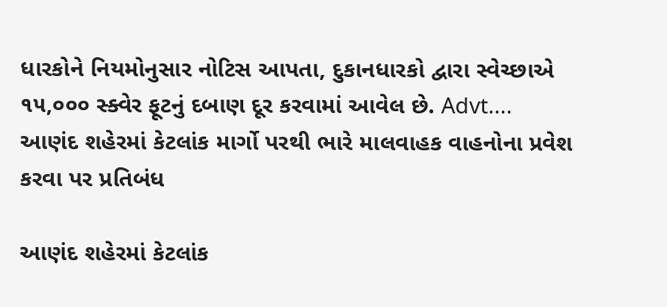ધારકોને નિયમોનુસાર નોટિસ આપતા, દુકાનધારકો દ્વારા સ્વેચ્છાએ ૧૫,૦૦૦ સ્ક્વેર ફૂટનું દબાણ દૂર કરવામાં આવેલ છે. Advt....
આણંદ શહેરમાં કેટલાંક માર્ગો પરથી ભારે માલવાહક વાહનોના પ્રવેશ કરવા પર પ્રતિબંધ

આણંદ શહેરમાં કેટલાંક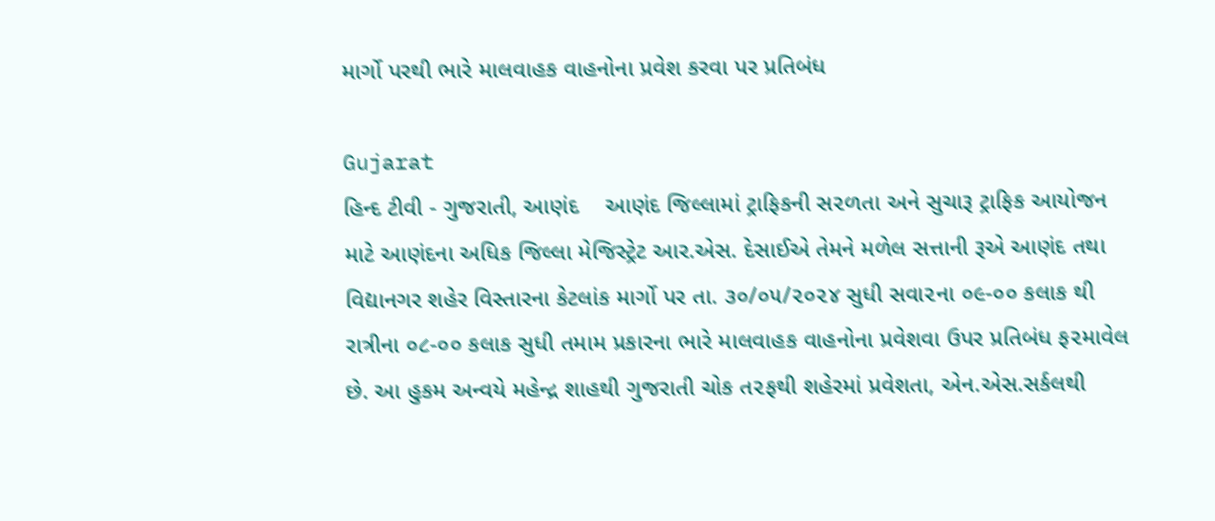માર્ગો પરથી ભારે માલવાહક વાહનોના પ્રવેશ કરવા પર પ્રતિબંધ

Gujarat
હિન્દ ટીવી - ગુજરાતી, આણંદ    આણંદ જિલ્લામાં ટ્રાફિકની સ૨ળતા અને સુચારૂ ટ્રાફિક આયોજન માટે આણંદના અધિક જિલ્લા મેજિસ્ટ્રેટ આર.એસ. દેસાઈએ તેમને મળેલ સત્તાની રૂએ આણંદ તથા વિદ્યાનગર શહેર વિસ્તારના કેટલાંક માર્ગો પર તા. ૩૦/૦૫/૨૦૨૪ સુધી સવા૨ના ૦૯-૦૦ કલાક થી રાત્રીના ૦૮-૦૦ કલાક સુધી તમામ પ્રકારના ભારે માલવાહક વાહનોના પ્રવેશવા ઉપર પ્રતિબંધ ફ૨માવેલ છે. આ હુકમ અન્વયે મહેન્દ્ર શાહથી ગુજરાતી ચોક ત૨ફથી શહેરમાં પ્રવેશતા, એન.એસ.સર્કલથી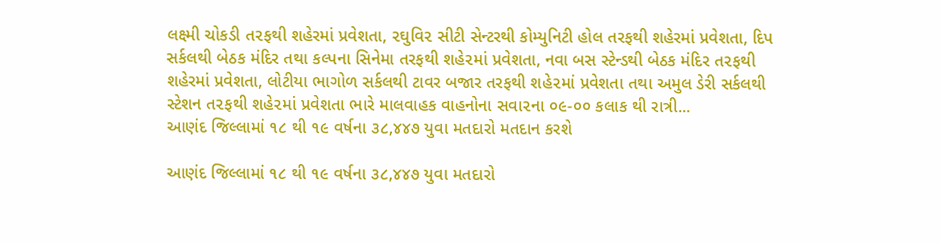લક્ષ્મી ચોકડી ત૨ફથી શહેરમાં પ્રવેશતા, ૨ઘુવિ૨ સીટી સેન્ટરથી કોમ્યુનિટી હોલ તરફથી શહેરમાં પ્રવેશતા, દિપ સર્કલથી બેઠક મંદિર તથા કલ્પના સિનેમા તરફથી શહે૨માં પ્રવેશતા, નવા બસ સ્ટેન્ડથી બેઠક મંદિર ત૨ફથી શહેરમાં પ્રવેશતા, લોટીયા ભાગોળ સર્કલથી ટાવર બજાર તરફથી શહે૨માં પ્રવેશતા તથા અમુલ ડેરી સર્કલથી સ્ટેશન ત૨ફથી શહે૨માં પ્રવેશતા ભારે માલવાહક વાહનોના સવા૨ના ૦૯-૦૦ કલાક થી રાત્રી...
આણંદ જિલ્લામાં ૧૮ થી ૧૯ વર્ષના ૩૮,૪૪૭ યુવા મતદારો મતદાન કરશે

આણંદ જિલ્લામાં ૧૮ થી ૧૯ વર્ષના ૩૮,૪૪૭ યુવા મતદારો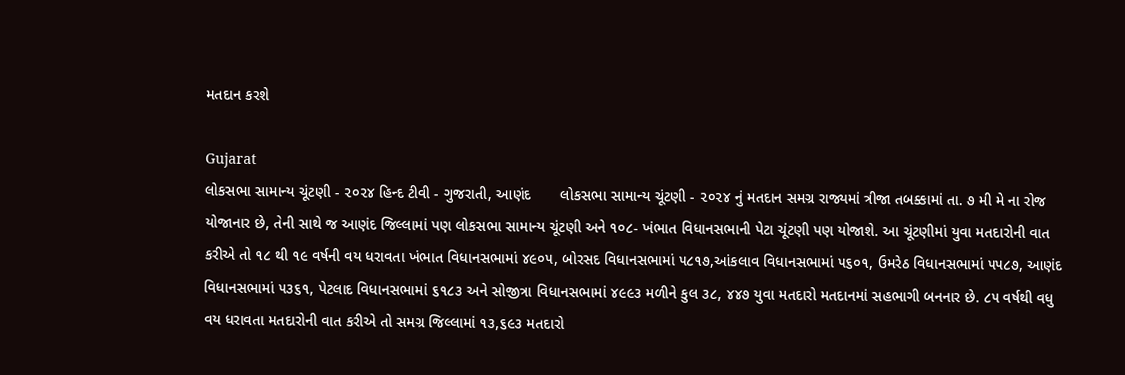મતદાન કરશે

Gujarat
લોકસભા સામાન્ય ચૂંટણી - ૨૦૨૪ હિન્દ ટીવી - ગુજરાતી, આણંદ       લોકસભા સામાન્ય ચૂંટણી - ૨૦૨૪ નું મતદાન સમગ્ર રાજ્યમાં ત્રીજા તબક્કામાં તા. ૭ મી મે ના રોજ યોજાનાર છે, તેની સાથે જ આણંદ જિલ્લામાં પણ લોકસભા સામાન્ય ચૂંટણી અને ૧૦૮- ખંભાત વિધાનસભાની પેટા ચૂંટણી પણ યોજાશે. આ ચૂંટણીમાં યુવા મતદારોની વાત કરીએ તો ૧૮ થી ૧૯ વર્ષની વય ધરાવતા ખંભાત વિધાનસભામાં ૪૯૦૫, બોરસદ વિધાનસભામાં ૫૮૧૭,આંકલાવ વિધાનસભામાં ૫૬૦૧, ઉમરેઠ વિધાનસભામાં ૫૫૮૭, આણંદ વિધાનસભામાં ૫૩૬૧, પેટલાદ વિધાનસભામાં ૬૧૮૩ અને સોજીત્રા વિધાનસભામાં ૪૯૯૩ મળીને કુલ ૩૮, ૪૪૭ યુવા મતદારો મતદાનમાં સહભાગી બનનાર છે. ૮૫ વર્ષથી વધુ વય ધરાવતા મતદારોની વાત કરીએ તો સમગ્ર જિલ્લામાં ૧૩,૬૯૩ મતદારો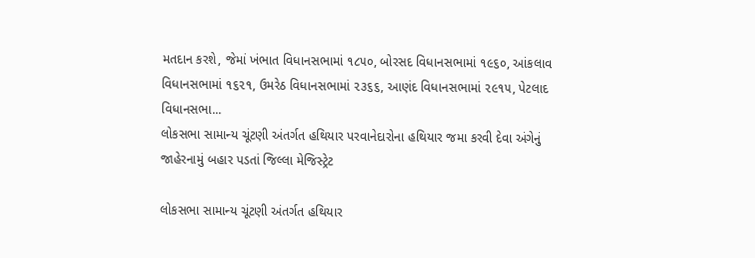મતદાન કરશે, જેમાં ખંભાત વિધાનસભામાં ૧૮૫૦, બોરસદ વિધાનસભામાં ૧૯૬૦, આંકલાવ વિધાનસભામાં ૧૬૨૧, ઉમરેઠ વિધાનસભામાં ૨૩૬૬, આણંદ વિધાનસભામાં ૨૯૧૫, પેટલાદ વિધાનસભા...
લોકસભા સામાન્ય ચૂંટણી અંતર્ગત હથિયાર પરવાનેદારોના હથિયાર જમા કરવી દેવા અંગેનું જાહેરનામું બહાર પડતાં જિલ્લા મેજિસ્ટ્રેટ

લોકસભા સામાન્ય ચૂંટણી અંતર્ગત હથિયાર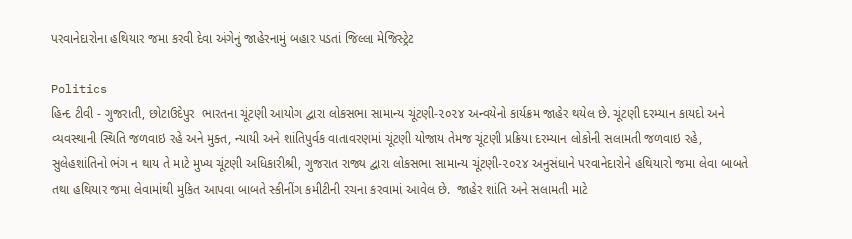પરવાનેદારોના હથિયાર જમા કરવી દેવા અંગેનું જાહેરનામું બહાર પડતાં જિલ્લા મેજિસ્ટ્રેટ

Politics
હિન્દ ટીવી - ગુજરાતી, છોટાઉદેપુર  ભારતના ચૂંટણી આયોગ દ્વારા લોકસભા સામાન્ય ચૂંટણી-૨૦૨૪ અન્વયેનો કાર્યક્રમ જાહેર થયેલ છે. ચૂંટણી દરમ્યાન કાયદો અને વ્યવસ્થાની સ્થિતિ જળવાઇ રહે અને મુક્ત, ન્યાયી અને શાંતિપુર્વક વાતાવરણમાં ચૂંટણી યોજાય તેમજ ચૂંટણી પ્રક્રિયા દરમ્યાન લોકોની સલામતી જળવાઇ રહે, સુલેહશાંતિનો ભંગ ન થાય તે માટે મુખ્ય ચૂંટણી અધિકારીશ્રી, ગુજરાત રાજ્ય દ્વારા લોકસભા સામાન્ય ચૂંટણી-૨૦૨૪ અનુસંધાને પરવાનેદારોને હથિયારો જમા લેવા બાબતે તથા હથિયાર જમા લેવામાંથી મુકિત આપવા બાબતે સ્કીનીંગ કમીટીની રચના કરવામાં આવેલ છે.  જાહેર શાંતિ અને સલામતી માટે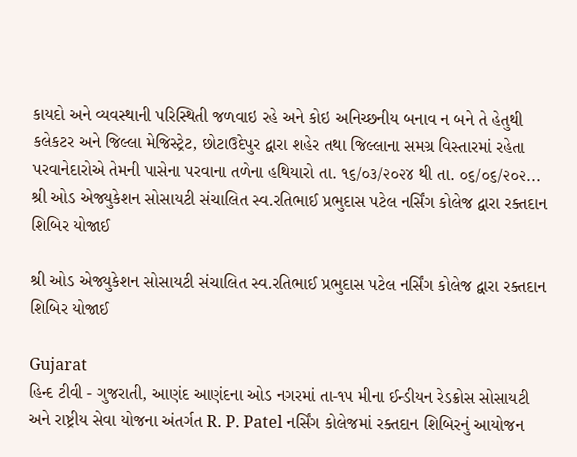કાયદો અને વ્યવસ્થાની પરિસ્થિતી જળવાઇ રહે અને કોઇ અનિચ્છનીય બનાવ ન બને તે હેતુથી કલેકટર અને જિલ્લા મેજિસ્ટ્રેટ, છોટાઉદેપુર દ્વારા શહેર તથા જિલ્લાના સમગ્ર વિસ્તારમાં રહેતા પરવાનેદારોએ તેમની પાસેના પરવાના તળેના હથિયારો તા. ૧૬/૦૩/૨૦૨૪ થી તા. ૦૬/૦૬/૨૦૨...
શ્રી ઓડ એજ્યુકેશન સોસાયટી સંચાલિત સ્વ.રતિભાઈ પ્રભુદાસ પટેલ નર્સિંગ કોલેજ દ્વારા રક્તદાન શિબિર યોજાઈ

શ્રી ઓડ એજ્યુકેશન સોસાયટી સંચાલિત સ્વ.રતિભાઈ પ્રભુદાસ પટેલ નર્સિંગ કોલેજ દ્વારા રક્તદાન શિબિર યોજાઈ

Gujarat
હિન્દ ટીવી - ગુજરાતી, આણંદ આણંદના ઓડ નગરમાં તા-૧૫ મીના ઈન્ડીયન રેડક્રોસ સોસાયટી અને રાષ્ટ્રીય સેવા યોજના અંતર્ગત R. P. Patel નર્સિંગ કોલેજમાં રક્તદાન શિબિરનું આયોજન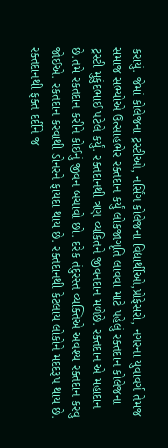કરાયું. જેમાં કોલેજના ટ્રસ્ટીઓ, નર્સિંગ કોલેજના વિદ્યાર્થીઓ,પ્રોફેસરો, નગરના યુવાવર્ગ તેમજ સમાજ સભ્યોએ ઉત્સાહભેર રક્તદાન કર્યું લોકજાગૃતિ લાવવા માટે પહેલું રક્તદાન કોલેજના ટ્રસ્ટી મુકુંદભાઈ પટેલે કર્યું. રક્તદાનથી ત્રણ વ્યકિતને જીવનદાન મળેછે. રક્તદાન એ મહાદાન છે.તમે રકતદાન કરીને કોઈનું જીવન બચાવો છો. દરેક તંદુરસ્ત વ્યક્તિએ અવશ્ય રક્તદાન કરવુ જોઈએ. રકતદાન કરવાથી ડોનરને ફાયદા થાય છે. રક્તદાનથી કેટલાય લોકોને મદદરૂપ થાય છે. રક્તદાનથી ફક્ત દર્દીને જ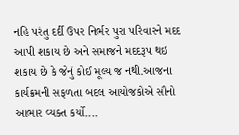નહિ પરંતુ દર્દી ઉપર નિર્ભર પુરા પરિવારને મદદ આપી શકાય છે અને સમાજને મદદરૂપ થઇ શકાય છે કે જેનું કોઈ મૂલ્ય જ નથી.આજના કાર્યક્રમની સફળતા બદલ આયોજકોએ સૌનો આભાર વ્યક્ત કર્યો....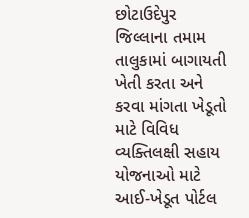છોટાઉદેપુર જિલ્લાના તમામ તાલુકામાં બાગાયતી ખેતી કરતા અને કરવા માંગતા ખેડૂતો માટે વિવિધ વ્યક્તિલક્ષી સહાય યોજનાઓ માટે આઈ-ખેડૂત પોર્ટલ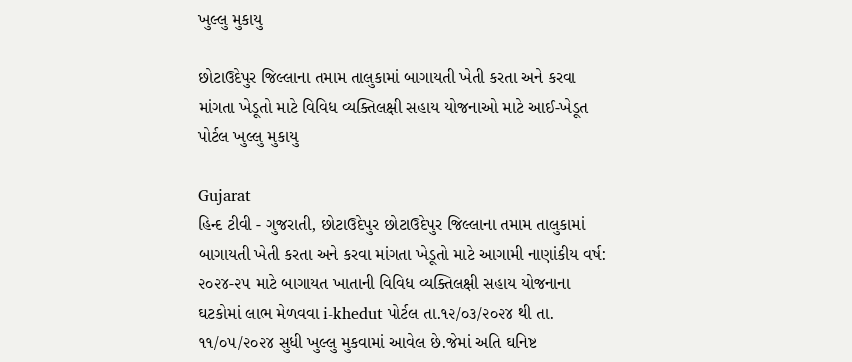ખુલ્લુ મુકાયુ

છોટાઉદેપુર જિલ્લાના તમામ તાલુકામાં બાગાયતી ખેતી કરતા અને કરવા માંગતા ખેડૂતો માટે વિવિધ વ્યક્તિલક્ષી સહાય યોજનાઓ માટે આઈ-ખેડૂત પોર્ટલ ખુલ્લુ મુકાયુ

Gujarat
હિન્દ ટીવી - ગુજરાતી, છોટાઉદેપુર છોટાઉદેપુર જિલ્લાના તમામ તાલુકામાં બાગાયતી ખેતી કરતા અને કરવા માંગતા ખેડૂતો માટે આગામી નાણાંકીય વર્ષ: ૨૦૨૪-૨૫ માટે બાગાયત ખાતાની વિવિધ વ્યક્તિલક્ષી સહાય યોજનાના ઘટકોમાં લાભ મેળવવા i-khedut પોર્ટલ તા.૧૨/૦૩/૨૦૨૪ થી તા. ૧૧/૦૫/૨૦૨૪ સુધી ખુલ્લુ મુકવામાં આવેલ છે.જેમાં અતિ ઘનિષ્ટ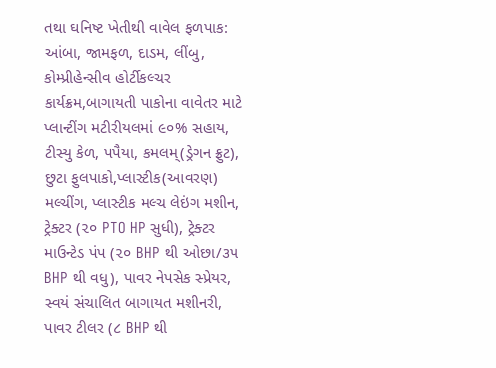તથા ઘનિષ્ટ ખેતીથી વાવેલ ફળપાક: આંબા, જામફળ, દાડમ, લીંબુ, કોમ્પ્રીહેન્સીવ હોર્ટીકલ્ચર કાર્યક્રમ,બાગાયતી પાકોના વાવેતર માટે પ્લાન્ટીંગ મટીરીયલમાં ૯૦% સહાય, ટીસ્યુ કેળ, પપૈયા, કમલમ્(ડ્રેગન ફ્રુટ), છુટા ફુલપાકો,પ્લાસ્ટીક(આવરણ) મલ્ચીંગ, પ્લાસ્ટીક મલ્ચ લેઇંગ મશીન, ટ્રેક્ટર (૨૦ PTO HP સુધી), ટ્રેક્ટર માઉન્ટેડ પંપ (૨૦ BHP થી ઓછા/૩૫ BHP થી વધુ), પાવર નેપસેક સ્પ્રેયર, સ્વયં સંચાલિત બાગાયત મશીનરી, પાવર ટીલર (૮ BHP થી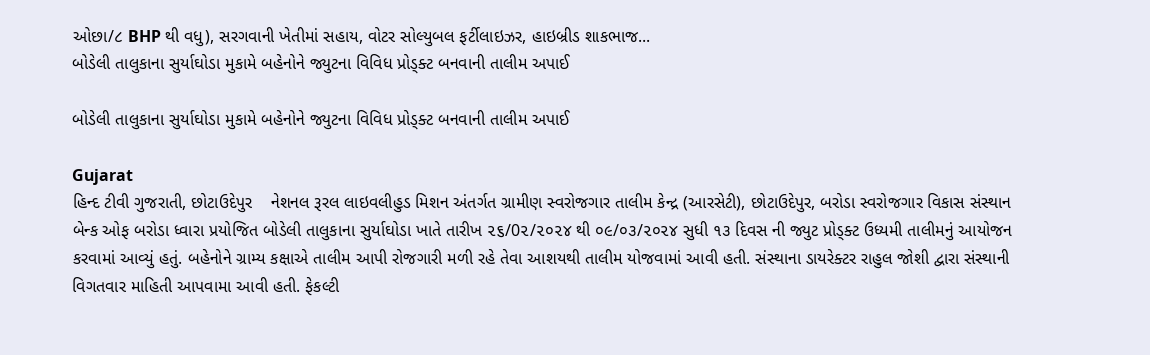ઓછા/૮ BHP થી વધુ), સરગવાની ખેતીમાં સહાય, વોટર સોલ્યુબલ ફર્ટીલાઇઝર, હાઇબ્રીડ શાકભાજ...
બોડેલી તાલુકાના સુર્યાઘોડા મુકામે બહેનોને જ્યુટના વિવિધ પ્રોડ્ક્ટ બનવાની તાલીમ અપાઈ

બોડેલી તાલુકાના સુર્યાઘોડા મુકામે બહેનોને જ્યુટના વિવિધ પ્રોડ્ક્ટ બનવાની તાલીમ અપાઈ

Gujarat
હિન્દ ટીવી ગુજરાતી, છોટાઉદેપુર    નેશનલ રૂરલ લાઇવલીહુડ મિશન અંતર્ગત ગ્રામીણ સ્વરોજગાર તાલીમ કેન્દ્ર (આરસેટી), છોટાઉદેપુર, બરોડા સ્વરોજગાર વિકાસ સંસ્થાન બેન્ક ઓફ બરોડા ધ્વારા પ્રયોજિત બોડેલી તાલુકાના સુર્યાઘોડા ખાતે તારીખ ૨૬/0૨/૨૦૨૪ થી ૦૯/૦૩/૨૦૨૪ સુધી ૧૩ દિવસ ની જ્યુટ પ્રોડ્ક્ટ ઉધ્યમી તાલીમનું આયોજન કરવામાં આવ્યું હતું. બહેનોને ગ્રામ્ય કક્ષાએ તાલીમ આપી રોજગારી મળી રહે તેવા આશયથી તાલીમ યોજવામાં આવી હતી. સંસ્થાના ડાયરેક્ટર રાહુલ જોશી દ્વારા સંસ્થાની વિગતવાર માહિતી આપવામા આવી હતી. ફેકલ્ટી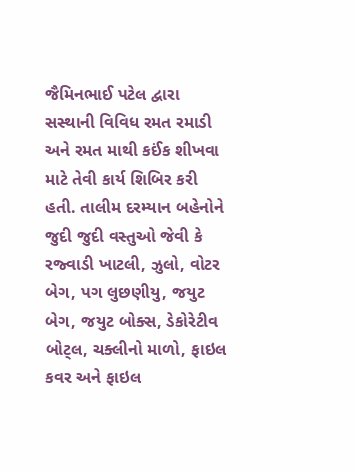જૈમિનભાઈ પટેલ દ્વારા સસ્થાની વિવિધ રમત રમાડી અને રમત માથી કઈંક શીખવા માટે તેવી કાર્ય શિબિર કરી હતી. તાલીમ દરમ્યાન બહેનોને જુદી જુદી વસ્તુઓ જેવી કે રજ્વાડી ખાટલી, ઝુલો, વોટર બેગ, પગ લુછણીયુ, જયુટ બેગ, જયુટ બોક્સ, ડેકોરેટીવ બોટ્લ, ચક્લીનો માળો, ફાઇલ કવર અને ફાઇલ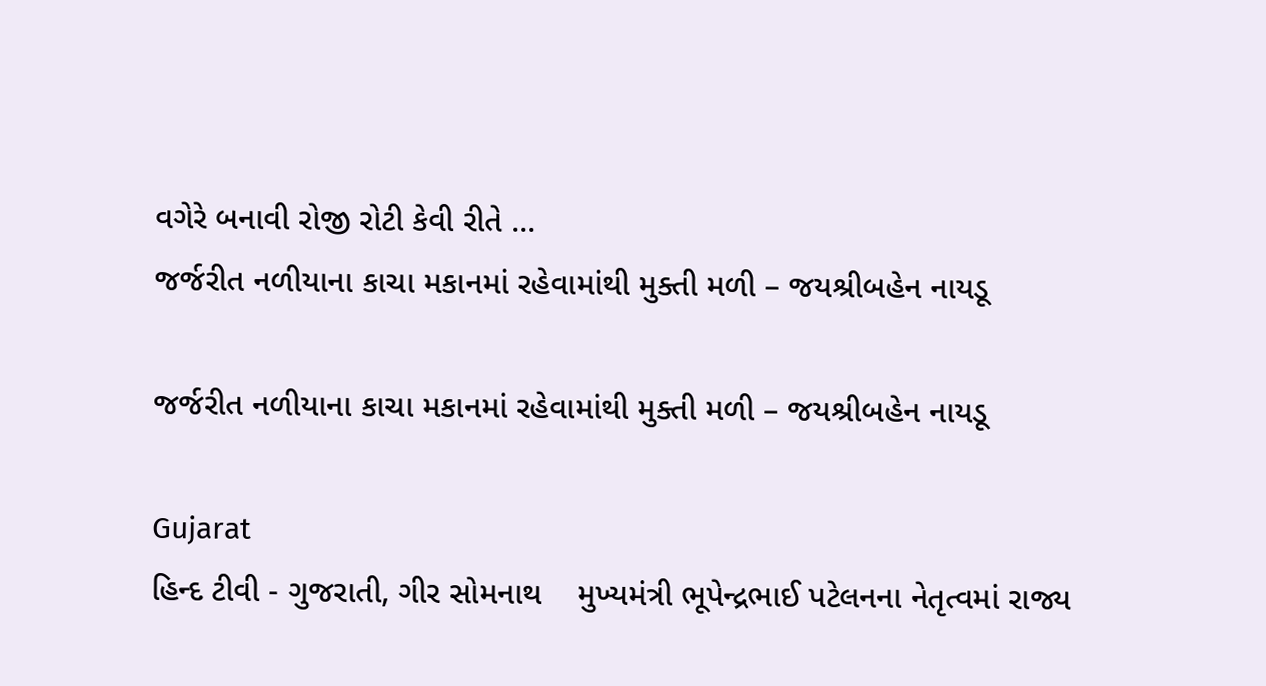વગેરે બનાવી રોજી રોટી કેવી રીતે ...
જર્જરીત નળીયાના કાચા મકાનમાં રહેવામાંથી મુક્તી મળી – જયશ્રીબહેન નાયડૂ

જર્જરીત નળીયાના કાચા મકાનમાં રહેવામાંથી મુક્તી મળી – જયશ્રીબહેન નાયડૂ

Gujarat
હિન્દ ટીવી - ગુજરાતી, ગીર સોમનાથ    મુખ્યમંત્રી ભૂપેન્દ્રભાઈ પટેલનના નેતૃત્વમાં રાજ્ય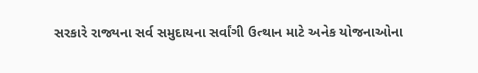સરકારે રાજ્યના સર્વ સમુદાયના સર્વાંગી ઉત્થાન માટે અનેક યોજનાઓના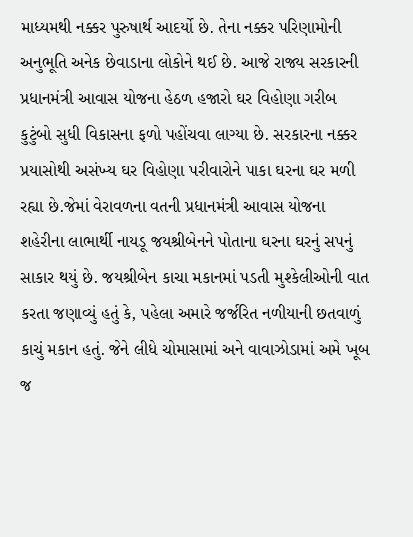માધ્યમથી નક્કર પુરુષાર્થ આદર્યો છે. તેના નક્કર પરિણામોની અનુભૂતિ અનેક છેવાડાના લોકોને થઈ છે. આજે રાજ્ય સરકારની પ્રધાનમંત્રી આવાસ યોજના હેઠળ હજારો ઘર વિહોણા ગરીબ કુટુંબો સુધી વિકાસના ફળો પહોંચવા લાગ્યા છે. સરકારના નક્કર પ્રયાસોથી અસંખ્ય ઘર વિહોણા પરીવારોને પાકા ઘરના ઘર મળી રહ્યા છે.જેમાં વેરાવળના વતની પ્રધાનમંત્રી આવાસ યોજના શહેરીના લાભાર્થી નાયડૂ જયશ્રીબેનને પોતાના ઘરના ઘરનું સપનું સાકાર થયું છે. જયશ્રીબેન કાચા મકાનમાં પડતી મુશ્કેલીઓની વાત કરતા જણાવ્યું હતું કે, પહેલા અમારે જર્જરિત નળીયાની છતવાળું કાચું મકાન હતું. જેને લીધે ચોમાસામાં અને વાવાઝોડામાં અમે ખૂબ જ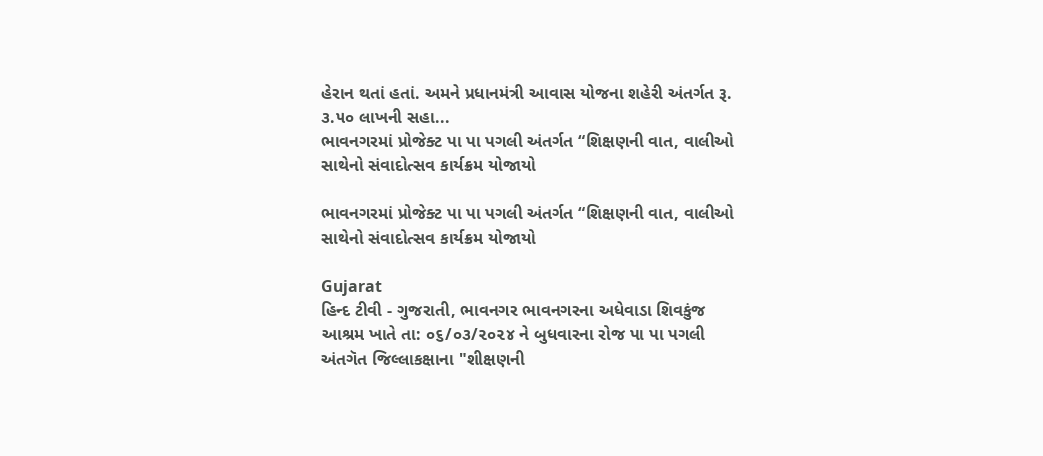હેરાન થતાં હતાં. અમને પ્રધાનમંત્રી આવાસ યોજના શહેરી અંતર્ગત રૂ. ૩.૫૦ લાખની સહા...
ભાવનગરમાં પ્રોજેક્ટ પા પા પગલી અંતર્ગત “શિક્ષણની વાત, વાલીઓ સાથેનો સંવાદોત્સવ કાર્યક્રમ યોજાયો

ભાવનગરમાં પ્રોજેક્ટ પા પા પગલી અંતર્ગત “શિક્ષણની વાત, વાલીઓ સાથેનો સંવાદોત્સવ કાર્યક્રમ યોજાયો

Gujarat
હિન્દ ટીવી - ગુજરાતી, ભાવનગર ભાવનગરના અધેવાડા શિવકુંજ આશ્રમ ખાતે તા: ૦૬/૦૩/૨૦૨૪ ને બુધવારના રોજ પા પા પગલી અંતગૅત જિલ્લાકક્ષાના "શીક્ષણની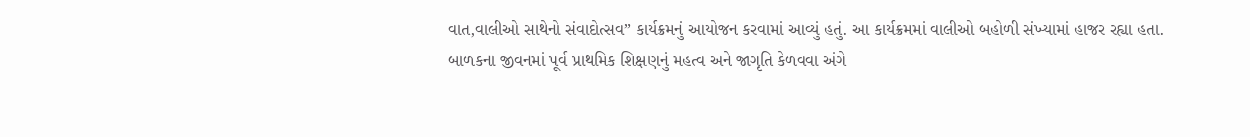વાત,વાલીઓ સાથેનો સંવાદોત્સવ” કાર્યક્રમનું આયોજન કરવામાં આવ્યું હતું. આ કાર્યક્રમમાં વાલીઓ બહોળી સંખ્યામાં હાજર રહ્યા હતા. બાળકના જીવનમાં પૂર્વ પ્રાથમિક શિક્ષણનું મહત્વ અને જાગૃતિ કેળવવા અંગે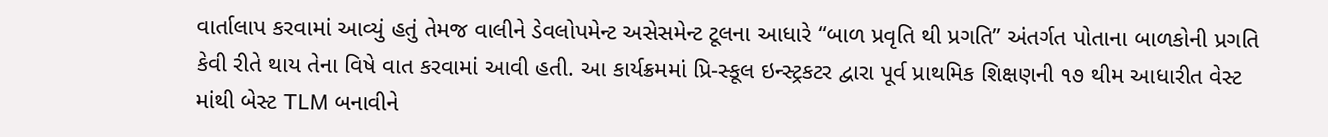વાર્તાલાપ કરવામાં આવ્યું હતું તેમજ વાલીને ડેવલોપમેન્ટ અસેસમેન્ટ ટૂલના આધારે “બાળ પ્રવૃતિ થી પ્રગતિ” અંતર્ગત પોતાના બાળકોની પ્રગતિ કેવી રીતે થાય તેના વિષે વાત કરવામાં આવી હતી. આ કાર્યક્રમમાં પ્રિ-સ્કૂલ ઇન્સ્ટ્રકટર દ્વારા પૂર્વ પ્રાથમિક શિક્ષણની ૧૭ થીમ આધારીત વેસ્ટ માંથી બેસ્ટ TLM બનાવીને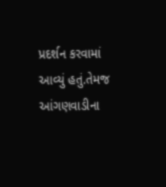પ્રદર્શન કરવામાં આવ્યું હતું.તેમજ આંગણવાડીના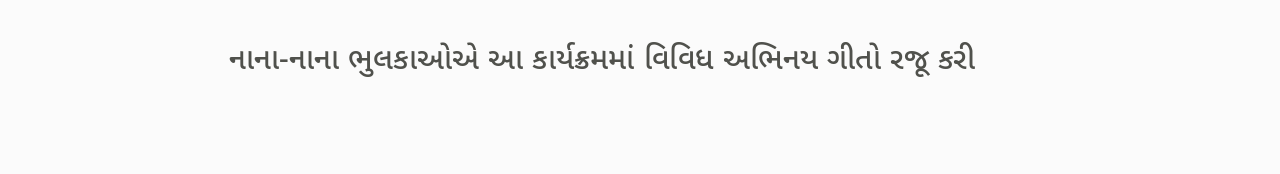નાના-નાના ભુલકાઓએ આ કાર્યક્રમમાં વિવિધ અભિનય ગીતો રજૂ કરી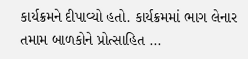કાર્યક્રમને દીપાવ્યો હતો. કાર્યક્રમમાં ભાગ લેનાર તમામ બાળકોને પ્રોત્સાહિત ...